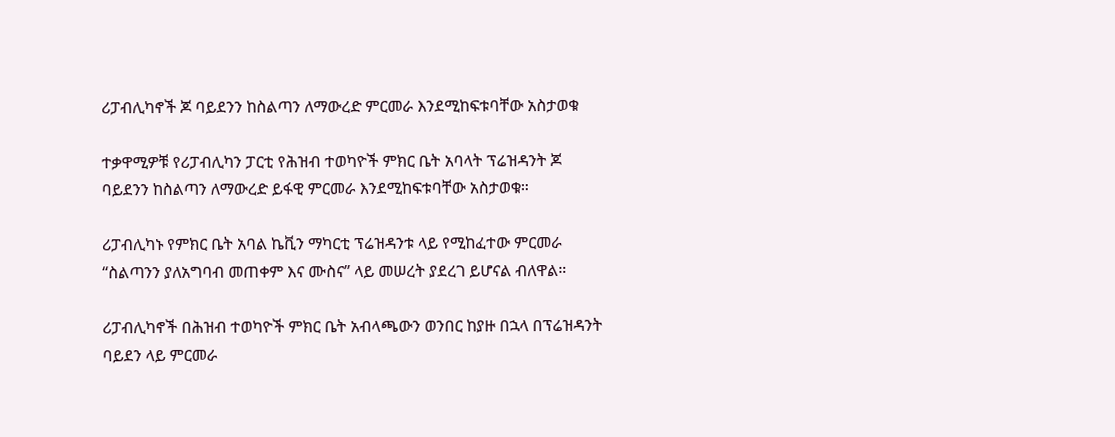ሪፓብሊካኖች ጆ ባይደንን ከስልጣን ለማውረድ ምርመራ እንደሚከፍቱባቸው አስታወቁ

ተቃዋሚዎቹ የሪፓብሊካን ፓርቲ የሕዝብ ተወካዮች ምክር ቤት አባላት ፕሬዝዳንት ጆ ባይደንን ከስልጣን ለማውረድ ይፋዊ ምርመራ እንደሚከፍቱባቸው አስታወቁ።

ሪፓብሊካኑ የምክር ቤት አባል ኬቪን ማካርቲ ፕሬዝዳንቱ ላይ የሚከፈተው ምርመራ “ስልጣንን ያለአግባብ መጠቀም እና ሙስና” ላይ መሠረት ያደረገ ይሆናል ብለዋል።

ሪፓብሊካኖች በሕዝብ ተወካዮች ምክር ቤት አብላጫውን ወንበር ከያዙ በኋላ በፕሬዝዳንት ባይደን ላይ ምርመራ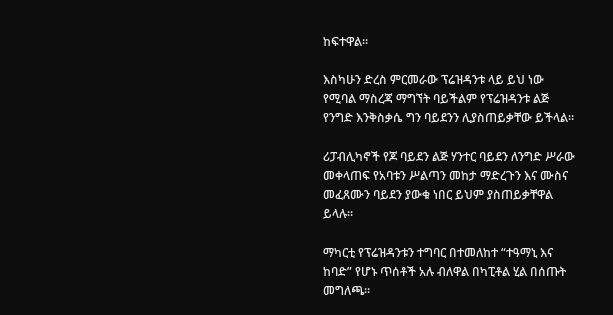ከፍተዋል።

እስካሁን ድረስ ምርመራው ፕሬዝዳንቱ ላይ ይህ ነው የሚባል ማስረጃ ማግኘት ባይችልም የፕሬዝዳንቱ ልጅ የንግድ እንቅስቃሴ ግን ባይደንን ሊያስጠይቃቸው ይችላል።

ሪፓብሊካኖች የጆ ባይደን ልጅ ሃንተር ባይደን ለንግድ ሥራው መቀላጠፍ የአባቱን ሥልጣን መከታ ማድረጉን እና ሙስና መፈጸሙን ባይደን ያውቁ ነበር ይህም ያስጠይቃቸዋል ይላሉ።

ማካርቲ የፕሬዝዳንቱን ተግባር በተመለከተ “ተዓማኒ እና ከባድ” የሆኑ ጥሰቶች አሉ ብለዋል በካፒቶል ሂል በሰጡት መግለጫ።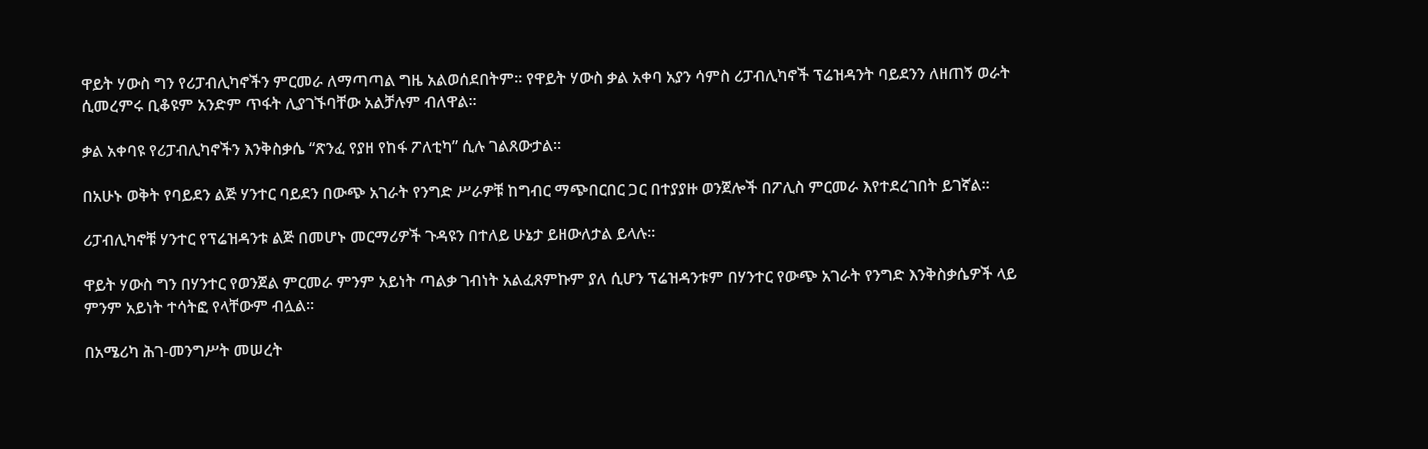ዋይት ሃውስ ግን የሪፓብሊካኖችን ምርመራ ለማጣጣል ግዜ አልወሰደበትም። የዋይት ሃውስ ቃል አቀባ አያን ሳምስ ሪፓብሊካኖች ፕሬዝዳንት ባይደንን ለዘጠኝ ወራት ሲመረምሩ ቢቆዩም አንድም ጥፋት ሊያገኙባቸው አልቻሉም ብለዋል።

ቃል አቀባዩ የሪፓብሊካኖችን እንቅስቃሴ “ጽንፈ የያዘ የከፋ ፖለቲካ” ሲሉ ገልጸውታል።

በአሁኑ ወቅት የባይደን ልጅ ሃንተር ባይደን በውጭ አገራት የንግድ ሥራዎቹ ከግብር ማጭበርበር ጋር በተያያዙ ወንጀሎች በፖሊስ ምርመራ እየተደረገበት ይገኛል።

ሪፓብሊካኖቹ ሃንተር የፕሬዝዳንቱ ልጅ በመሆኑ መርማሪዎች ጉዳዩን በተለይ ሁኔታ ይዘውለታል ይላሉ።

ዋይት ሃውስ ግን በሃንተር የወንጀል ምርመራ ምንም አይነት ጣልቃ ገብነት አልፈጸምኩም ያለ ሲሆን ፕሬዝዳንቱም በሃንተር የውጭ አገራት የንግድ እንቅስቃሴዎች ላይ ምንም አይነት ተሳትፎ የላቸውም ብሏል።

በአሜሪካ ሕገ-መንግሥት መሠረት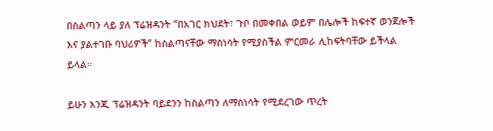በስልጣን ላይ ያለ ፕሬዝዳንት “በአገር ክህደት፣ ጉቦ በመቀበል ወይም በሌሎች ከፍተኛ ወንጀሎች እና ያልተገቡ ባህሪዎች” ከስልጣናቸው ማስነሳት የሚያስችል ምርመራ ሊከፍትባቸው ይችላል ይላል።

ይሁን እንጂ ፕሬዝዳንት ባይደንን ከስልጣን ለማስነሳት የሚደረገው ጥረት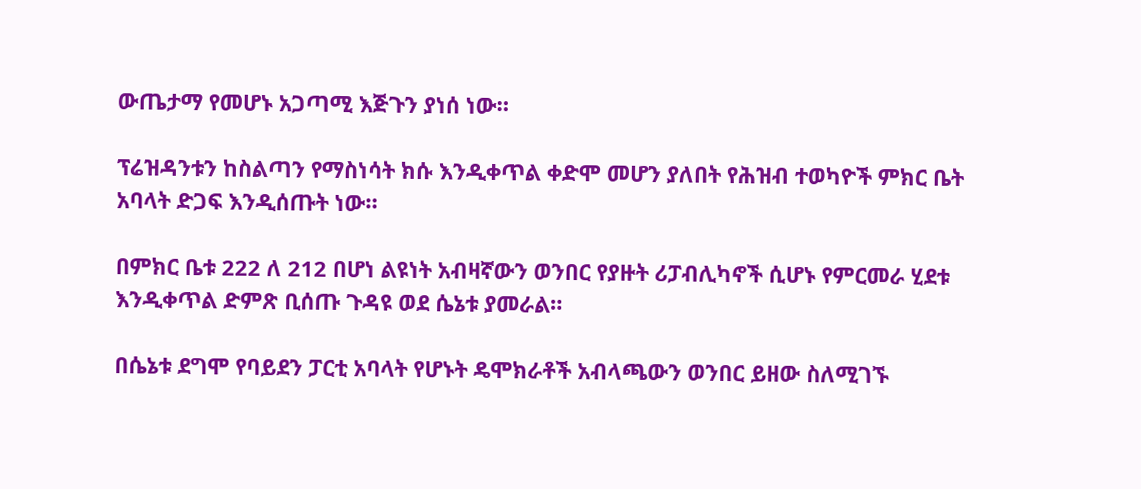ውጤታማ የመሆኑ አጋጣሚ እጅጉን ያነሰ ነው።

ፕሬዝዳንቱን ከስልጣን የማስነሳት ክሱ እንዲቀጥል ቀድሞ መሆን ያለበት የሕዝብ ተወካዮች ምክር ቤት አባላት ድጋፍ እንዲሰጡት ነው።

በምክር ቤቱ 222 ለ 212 በሆነ ልዩነት አብዛኛውን ወንበር የያዙት ሪፓብሊካኖች ሲሆኑ የምርመራ ሂደቱ እንዲቀጥል ድምጽ ቢሰጡ ጉዳዩ ወደ ሴኔቱ ያመራል።

በሴኔቱ ደግሞ የባይደን ፓርቲ አባላት የሆኑት ዴሞክራቶች አብላጫውን ወንበር ይዘው ስለሚገኙ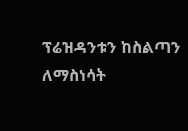ፕሬዝዳንቱን ከስልጣን ለማስነሳት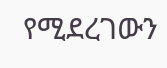የሚደረገውን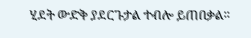ሂደት ውድቅ ያደርጉታል ተብሎ ይጠበቃል።